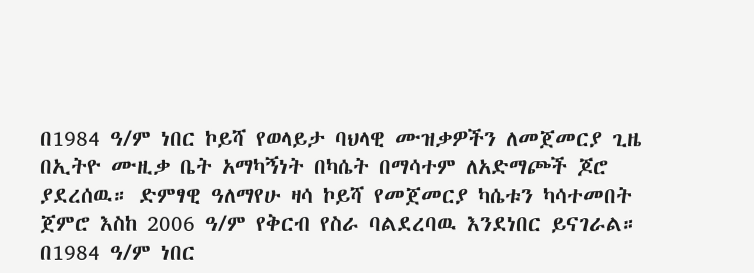በ1984 ዓ/ም ነበር ኮይሻ የወላይታ ባህላዊ ሙዝቃዎችን ለመጀመርያ ጊዜ በኢትዮ ሙዚቃ ቤት አማካኝነት በካሴት በማሳተም ለአድማጮች ጆሮ ያደረሰዉ። ድምፃዊ ዓለማየሁ ዛሳ ኮይሻ የመጀመርያ ካሴቱን ካሳተመበት ጀምሮ እስከ 2006 ዓ/ም የቅርብ የስራ ባልደረባዉ እንደነበር ይናገራል።
በ1984 ዓ/ም ነበር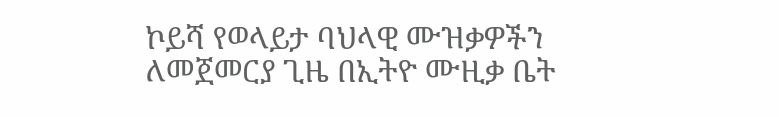ኮይሻ የወላይታ ባህላዊ ሙዝቃዎችን ለመጀመርያ ጊዜ በኢትዮ ሙዚቃ ቤት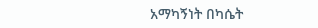አማካኝነት በካሴት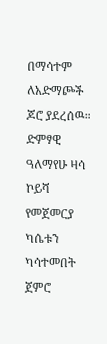በማሳተም ለአድማጮች ጆሮ ያደረሰዉ። ድምፃዊ ዓለማየሁ ዛሳ ኮይሻ የመጀመርያ ካሴቱን ካሳተመበት ጀምሮ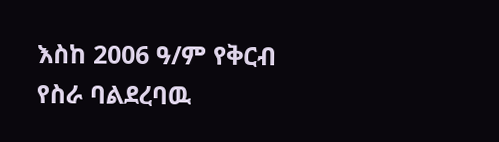እስከ 2006 ዓ/ም የቅርብ የስራ ባልደረባዉ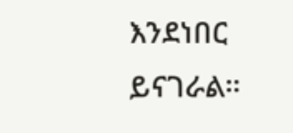እንደነበር ይናገራል።